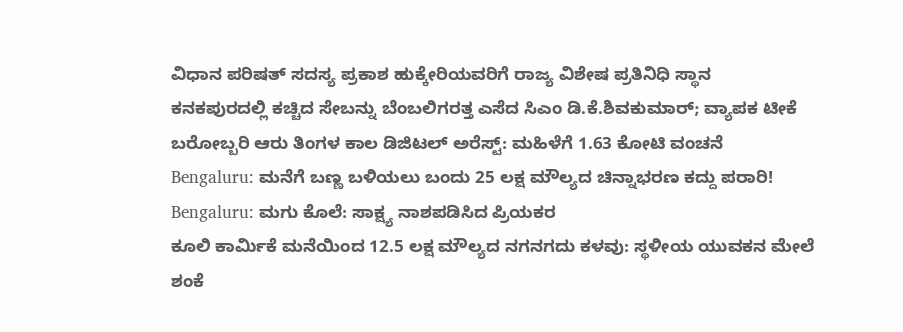ವಿಧಾನ ಪರಿಷತ್ ಸದಸ್ಯ ಪ್ರಕಾಶ ಹುಕ್ಕೇರಿಯವರಿಗೆ ರಾಜ್ಯ ವಿಶೇಷ ಪ್ರತಿನಿಧಿ ಸ್ಥಾನ
ಕನಕಪುರದಲ್ಲಿ ಕಚ್ಚಿದ ಸೇಬನ್ನು ಬೆಂಬಲಿಗರತ್ತ ಎಸೆದ ಸಿಎಂ ಡಿ.ಕೆ.ಶಿವಕುಮಾರ್; ವ್ಯಾಪಕ ಟೀಕೆ
ಬರೋಬ್ಬರಿ ಆರು ತಿಂಗಳ ಕಾಲ ಡಿಜಿಟಲ್ ಅರೆಸ್ಟ್: ಮಹಿಳೆಗೆ 1.63 ಕೋಟಿ ವಂಚನೆ
Bengaluru: ಮನೆಗೆ ಬಣ್ಣ ಬಳಿಯಲು ಬಂದು 25 ಲಕ್ಷ ಮೌಲ್ಯದ ಚಿನ್ನಾಭರಣ ಕದ್ದು ಪರಾರಿ!
Bengaluru: ಮಗು ಕೊಲೆ: ಸಾಕ್ಷ್ಯ ನಾಶಪಡಿಸಿದ ಪ್ರಿಯಕರ
ಕೂಲಿ ಕಾರ್ಮಿಕೆ ಮನೆಯಿಂದ 12.5 ಲಕ್ಷ ಮೌಲ್ಯದ ನಗನಗದು ಕಳವು: ಸ್ಥಳೀಯ ಯುವಕನ ಮೇಲೆ ಶಂಕೆ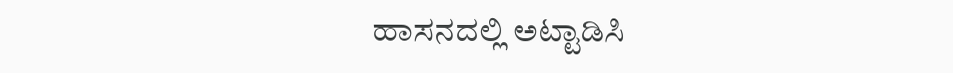ಹಾಸನದಲ್ಲಿ ಅಟ್ಟಾಡಿಸಿ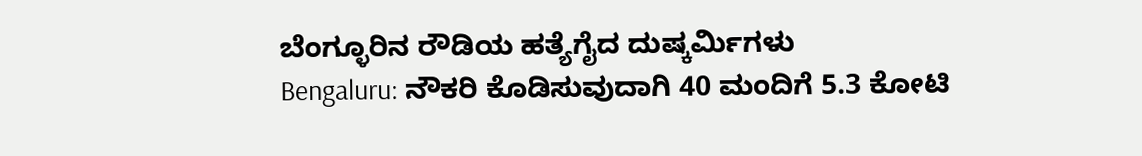ಬೆಂಗ್ಳೂರಿನ ರೌಡಿಯ ಹತ್ಯೆಗೈದ ದುಷ್ಕರ್ಮಿಗಳು
Bengaluru: ನೌಕರಿ ಕೊಡಿಸುವುದಾಗಿ 40 ಮಂದಿಗೆ 5.3 ಕೋಟಿ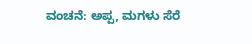ವಂಚನೆ: ಅಪ್ಪ, ಮಗಳು ಸೆರೆ